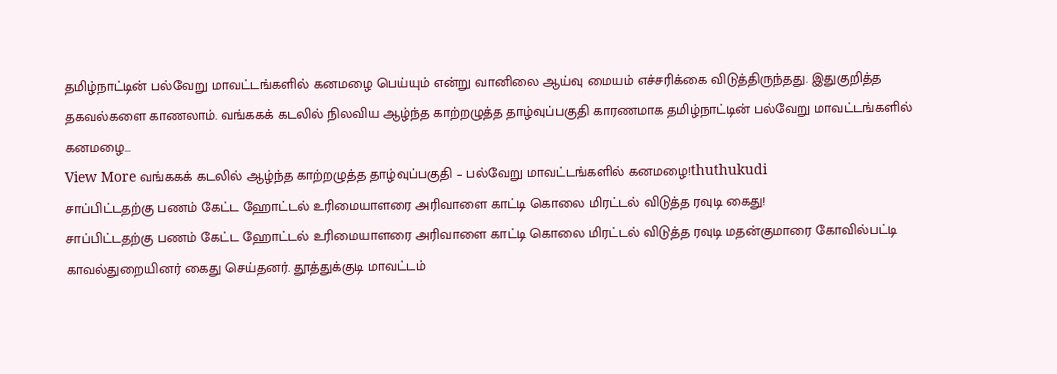தமிழ்நாட்டின் பல்வேறு மாவட்டங்களில் கனமழை பெய்யும் என்று வானிலை ஆய்வு மையம் எச்சரிக்கை விடுத்திருந்தது. இதுகுறித்த தகவல்களை காணலாம். வங்ககக் கடலில் நிலவிய ஆழ்ந்த காற்றழுத்த தாழ்வுப்பகுதி காரணமாக தமிழ்நாட்டின் பல்வேறு மாவட்டங்களில் கனமழை…
View More வங்ககக் கடலில் ஆழ்ந்த காற்றழுத்த தாழ்வுப்பகுதி – பல்வேறு மாவட்டங்களில் கனமழை!thuthukudi
சாப்பிட்டதற்கு பணம் கேட்ட ஹோட்டல் உரிமையாளரை அரிவாளை காட்டி கொலை மிரட்டல் விடுத்த ரவுடி கைது!
சாப்பிட்டதற்கு பணம் கேட்ட ஹோட்டல் உரிமையாளரை அரிவாளை காட்டி கொலை மிரட்டல் விடுத்த ரவுடி மதன்குமாரை கோவில்பட்டி காவல்துறையினர் கைது செய்தனர். தூத்துக்குடி மாவட்டம்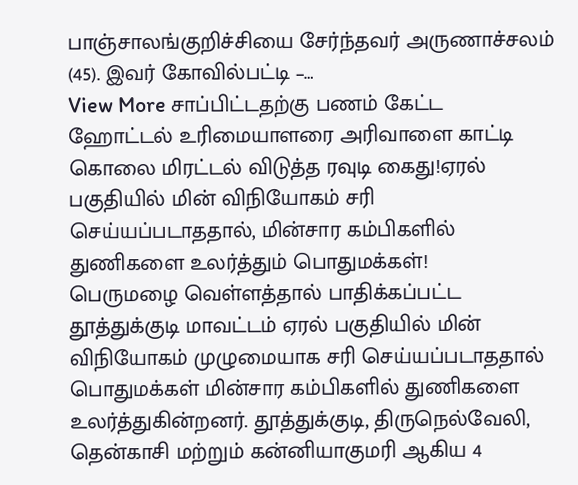பாஞ்சாலங்குறிச்சியை சேர்ந்தவர் அருணாச்சலம் (45). இவர் கோவில்பட்டி –…
View More சாப்பிட்டதற்கு பணம் கேட்ட ஹோட்டல் உரிமையாளரை அரிவாளை காட்டி கொலை மிரட்டல் விடுத்த ரவுடி கைது!ஏரல் பகுதியில் மின் விநியோகம் சரி செய்யப்படாததால், மின்சார கம்பிகளில் துணிகளை உலர்த்தும் பொதுமக்கள்!
பெருமழை வெள்ளத்தால் பாதிக்கப்பட்ட தூத்துக்குடி மாவட்டம் ஏரல் பகுதியில் மின் விநியோகம் முழுமையாக சரி செய்யப்படாததால் பொதுமக்கள் மின்சார கம்பிகளில் துணிகளை உலர்த்துகின்றனர். தூத்துக்குடி, திருநெல்வேலி, தென்காசி மற்றும் கன்னியாகுமரி ஆகிய 4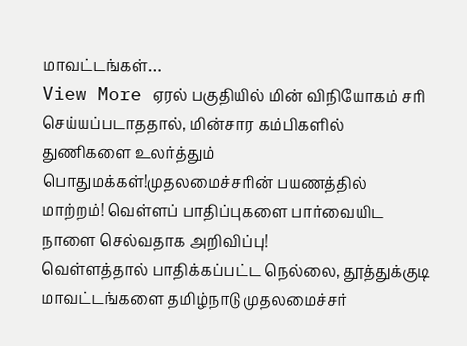மாவட்டங்கள்…
View More ஏரல் பகுதியில் மின் விநியோகம் சரி செய்யப்படாததால், மின்சார கம்பிகளில் துணிகளை உலர்த்தும் பொதுமக்கள்!முதலமைச்சரின் பயணத்தில் மாற்றம்! வெள்ளப் பாதிப்புகளை பார்வையிட நாளை செல்வதாக அறிவிப்பு!
வெள்ளத்தால் பாதிக்கப்பட்ட நெல்லை, தூத்துக்குடி மாவட்டங்களை தமிழ்நாடு முதலமைச்சர்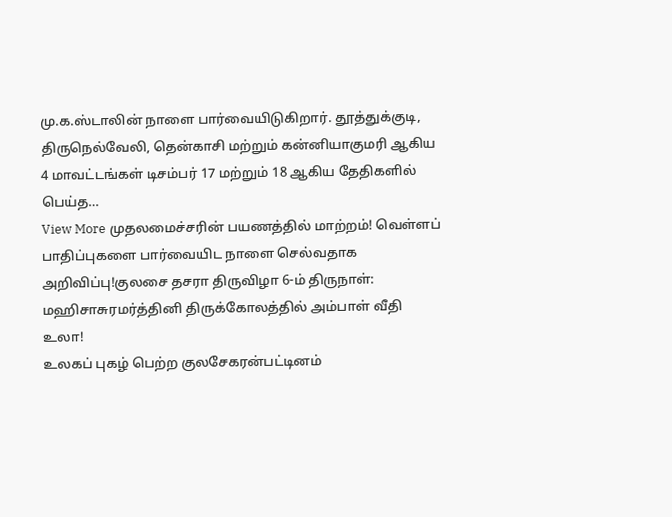மு.க.ஸ்டாலின் நாளை பார்வையிடுகிறார். தூத்துக்குடி, திருநெல்வேலி, தென்காசி மற்றும் கன்னியாகுமரி ஆகிய 4 மாவட்டங்கள் டிசம்பர் 17 மற்றும் 18 ஆகிய தேதிகளில் பெய்த…
View More முதலமைச்சரின் பயணத்தில் மாற்றம்! வெள்ளப் பாதிப்புகளை பார்வையிட நாளை செல்வதாக அறிவிப்பு!குலசை தசரா திருவிழா 6-ம் திருநாள்: மஹிசாசுரமர்த்தினி திருக்கோலத்தில் அம்பாள் வீதி உலா!
உலகப் புகழ் பெற்ற குலசேகரன்பட்டினம்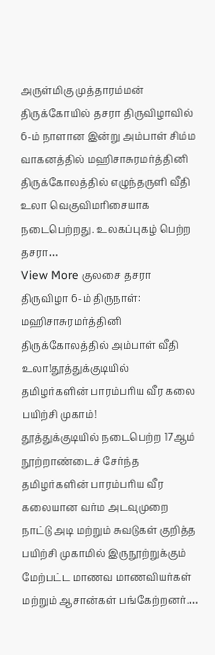அருள்மிகு முத்தாரம்மன் திருக்கோயில் தசரா திருவிழாவில் 6-ம் நாளான இன்று அம்பாள் சிம்ம வாகனத்தில் மஹிசாசுரமர்த்தினி திருக்கோலத்தில் எழுந்தருளி வீதி உலா வெகுவிமரிசையாக நடைபெற்றது. உலகப்புகழ் பெற்ற தசரா…
View More குலசை தசரா திருவிழா 6-ம் திருநாள்: மஹிசாசுரமர்த்தினி திருக்கோலத்தில் அம்பாள் வீதி உலா!தூத்துக்குடியில் தமிழர்களின் பாரம்பரிய வீர கலை பயிற்சி முகாம்!
தூத்துக்குடியில் நடைபெற்ற 17ஆம் நூற்றாண்டைச் சேர்ந்த தமிழர்களின் பாரம்பரிய வீர கலையான வர்ம அடவுமுறை நாட்டு அடி மற்றும் சுவடுகள் குறித்த பயிற்சி முகாமில் இருநூற்றுக்கும் மேற்பட்ட மாணவ மாணவியர்கள் மற்றும் ஆசான்கள் பங்கேற்றனர்.…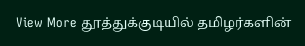View More தூத்துக்குடியில் தமிழர்களின்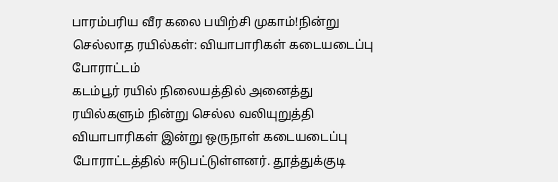பாரம்பரிய வீர கலை பயிற்சி முகாம்!நின்று செல்லாத ரயில்கள்: வியாபாரிகள் கடையடைப்பு போராட்டம்
கடம்பூர் ரயில் நிலையத்தில் அனைத்து ரயில்களும் நின்று செல்ல வலியுறுத்தி வியாபாரிகள் இன்று ஒருநாள் கடையடைப்பு போராட்டத்தில் ஈடுபட்டுள்ளனர். தூத்துக்குடி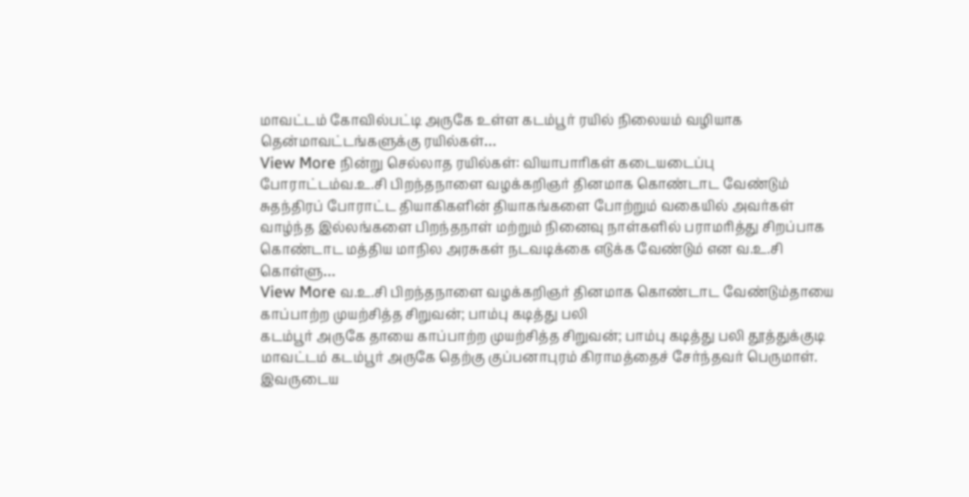மாவட்டம் கோவில்பட்டி அருகே உள்ள கடம்பூர் ரயில் நிலையம் வழியாக தென்மாவட்டங்களுக்கு ரயில்கள்…
View More நின்று செல்லாத ரயில்கள்: வியாபாரிகள் கடையடைப்பு போராட்டம்வ.உ.சி பிறந்தநாளை வழக்கறிஞர் தினமாக கொண்டாட வேண்டும்
சுதந்திரப் போராட்ட தியாகிகளின் தியாகங்களை போற்றும் வகையில் அவர்கள் வாழ்ந்த இல்லங்களை பிறந்தநாள் மற்றும் நினைவு நாள்களில் பராமரித்து சிறப்பாக கொண்டாட மத்திய மாநில அரசுகள் நடவடிக்கை எடுக்க வேண்டும் என வ.உ.சி கொள்ளு…
View More வ.உ.சி பிறந்தநாளை வழக்கறிஞர் தினமாக கொண்டாட வேண்டும்தாயை காப்பாற்ற முயற்சித்த சிறுவன்; பாம்பு கடித்து பலி
கடம்பூர் அருகே தாயை காப்பாற்ற முயற்சித்த சிறுவன்; பாம்பு கடித்து பலி தூத்துக்குடி மாவட்டம் கடம்பூர் அருகே தெற்கு குப்பனாபுரம் கிராமத்தைச் சேர்ந்தவர் பெருமாள். இவருடைய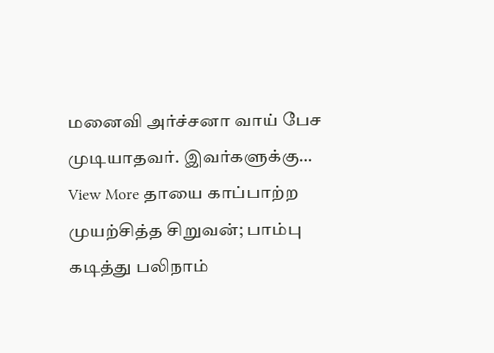மனைவி அர்ச்சனா வாய் பேச முடியாதவர். இவர்களுக்கு…
View More தாயை காப்பாற்ற முயற்சித்த சிறுவன்; பாம்பு கடித்து பலிநாம்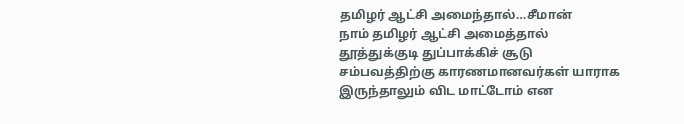தமிழர் ஆட்சி அமைந்தால்…சீமான்
நாம் தமிழர் ஆட்சி அமைத்தால் தூத்துக்குடி துப்பாக்கிச் சூடு சம்பவத்திற்கு காரணமானவர்கள் யாராக இருந்தாலும் விட மாட்டோம் என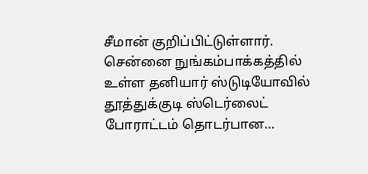சீமான் குறிப்பிட்டுள்ளார். சென்னை நுங்கம்பாக்கத்தில் உள்ள தனியார் ஸ்டுடியோவில் தூத்துக்குடி ஸ்டெர்லைட் போராட்டம் தொடர்பான…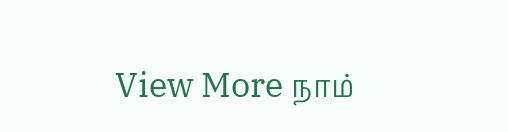View More நாம்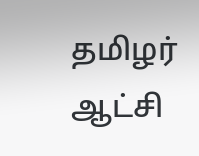தமிழர் ஆட்சி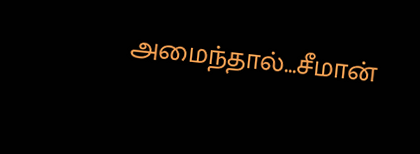அமைந்தால்…சீமான்